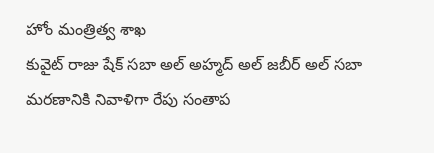హోం మంత్రిత్వ శాఖ
కువైట్ రాజు షేక్ సబా అల్ అహ్మద్ అల్ జబీర్ అల్ సబా మరణానికి నివాళిగా రేపు సంతాప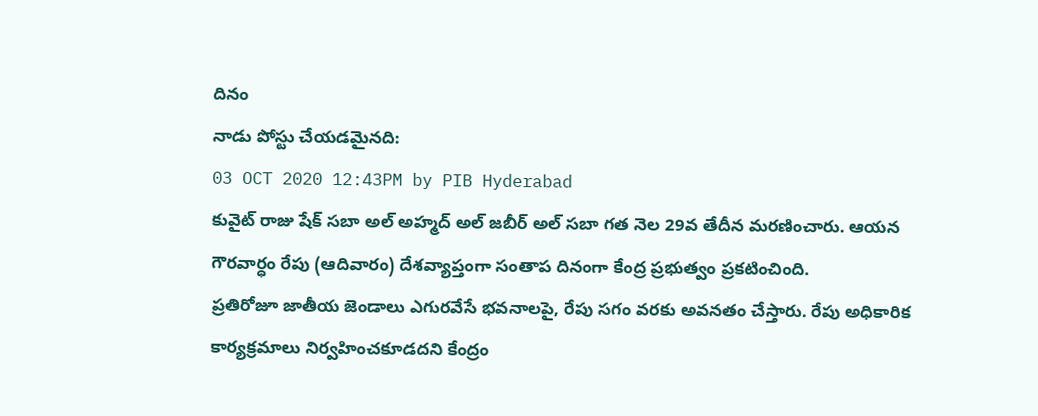దినం
నాడు పోస్టు చేయడమైనది:
03 OCT 2020 12:43PM by PIB Hyderabad
కువైట్ రాజు షేక్ సబా అల్ అహ్మద్ అల్ జబీర్ అల్ సబా గత నెల 29వ తేదీన మరణించారు. ఆయన గౌరవార్ధం రేపు (ఆదివారం) దేశవ్యాప్తంగా సంతాప దినంగా కేంద్ర ప్రభుత్వం ప్రకటించింది.
ప్రతిరోజూ జాతీయ జెండాలు ఎగురవేసే భవనాలపై, రేపు సగం వరకు అవనతం చేస్తారు. రేపు అధికారిక కార్యక్రమాలు నిర్వహించకూడదని కేంద్రం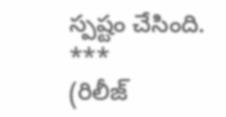స్పష్టం చేసింది.
***
(రిలీజ్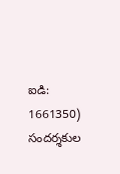ఐడి: 1661350)
సందర్శకుల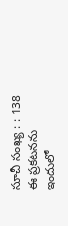సూచీ సంఖ్య : : 138
ఈ ప్రకటనను ఇందులో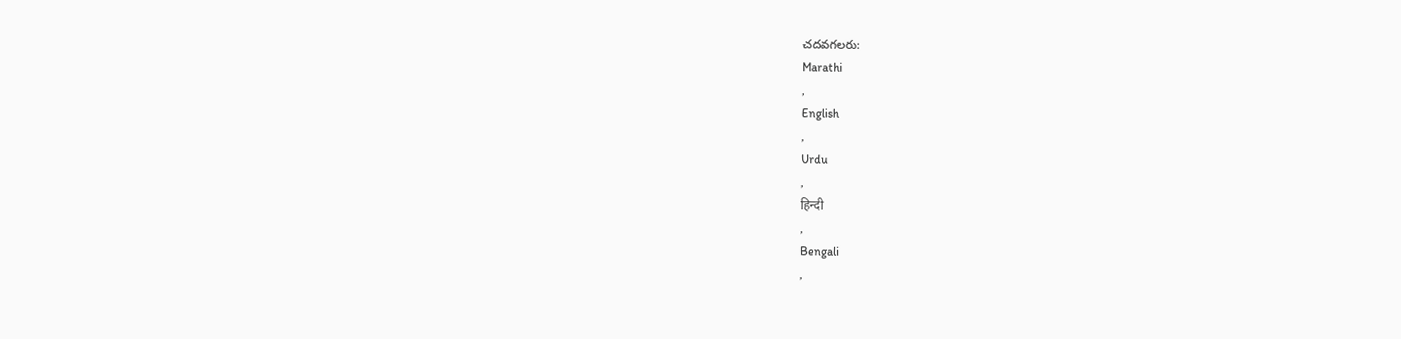చదవగలరు:
Marathi
,
English
,
Urdu
,
हिन्दी
,
Bengali
,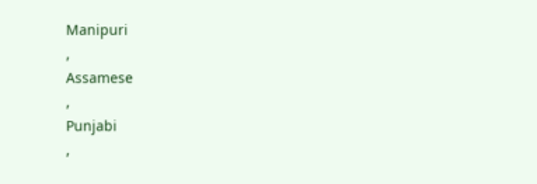Manipuri
,
Assamese
,
Punjabi
,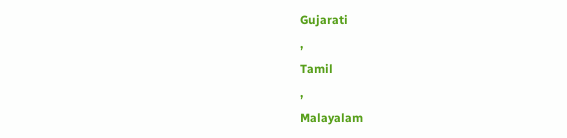Gujarati
,
Tamil
,
Malayalam